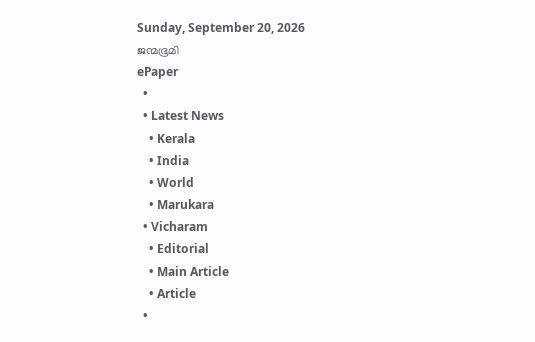Sunday, September 20, 2026
ജന്മഭൂമി
ePaper
  •
  • Latest News
    • Kerala
    • India
    • World
    • Marukara
  • Vicharam
    • Editorial
    • Main Article
    • Article
  •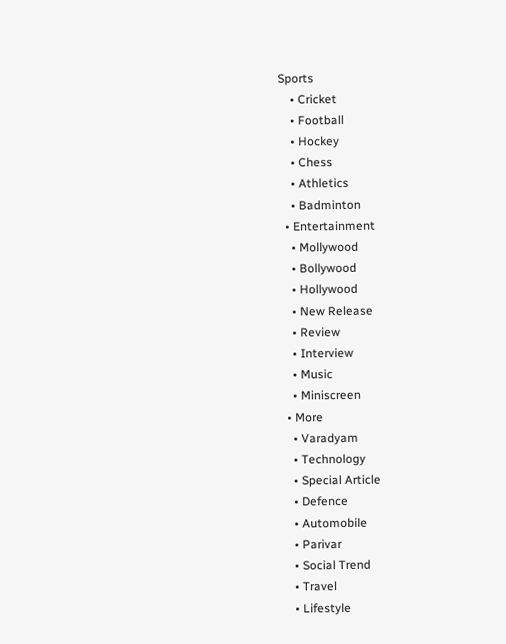Sports
    • Cricket
    • Football
    • Hockey
    • Chess
    • Athletics
    • Badminton
  • Entertainment
    • Mollywood
    • Bollywood
    • Hollywood
    • New Release
    • Review
    • Interview
    • Music
    • Miniscreen
  • More
    • Varadyam
    • Technology
    • Special Article
    • Defence
    • Automobile
    • Parivar
    • Social Trend
    • Travel
    • Lifestyle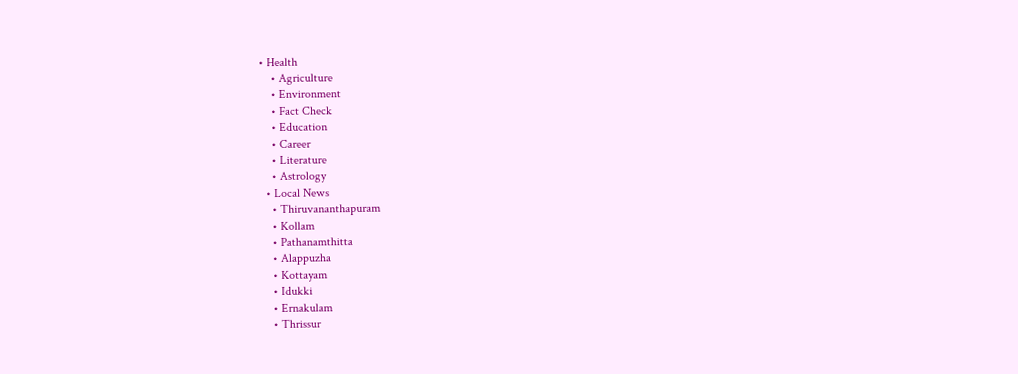• Health
    • Agriculture
    • Environment
    • Fact Check
    • Education
    • Career
    • Literature
    • Astrology
  • Local News
    • Thiruvananthapuram
    • Kollam
    • Pathanamthitta
    • Alappuzha
    • Kottayam
    • Idukki
    • Ernakulam
    • Thrissur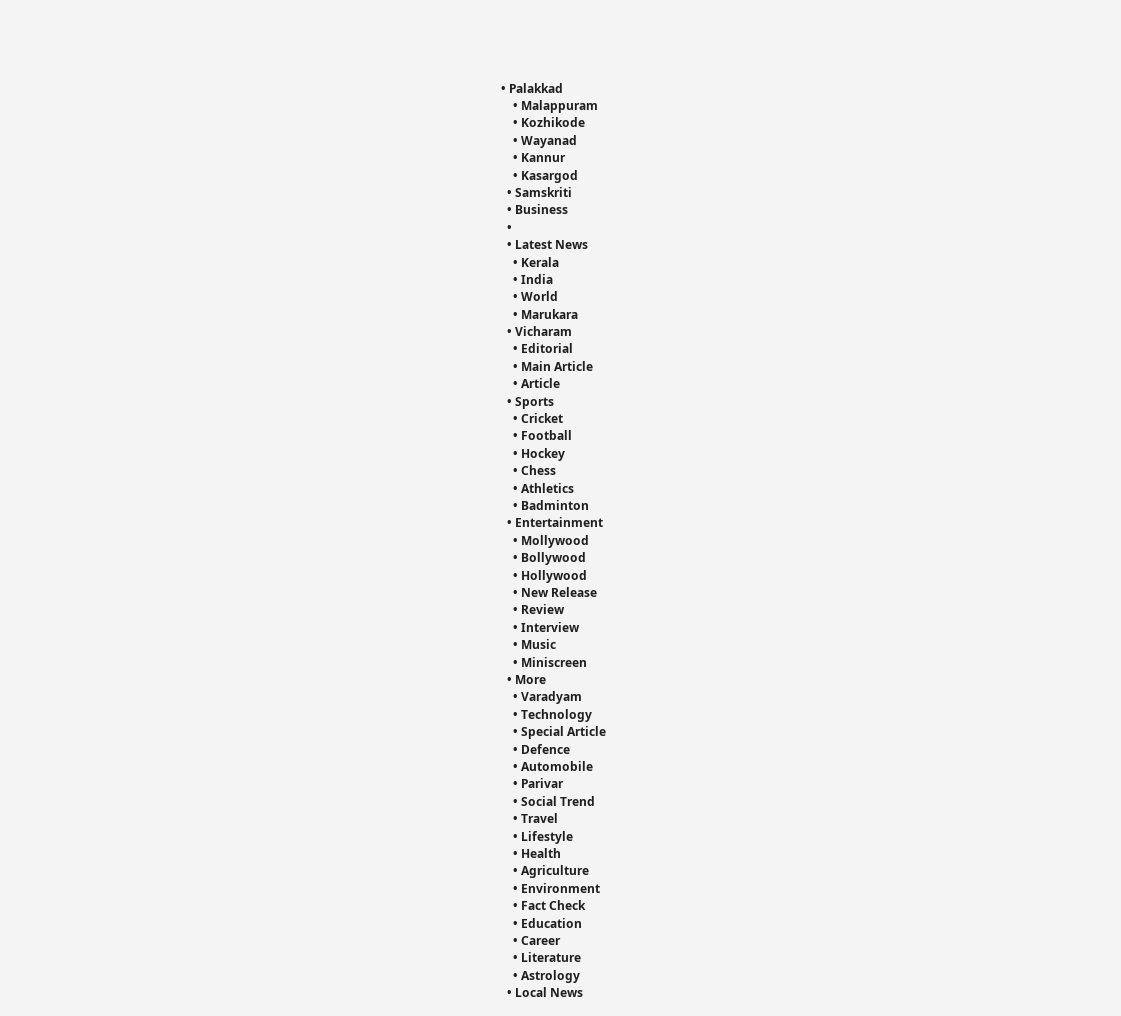• Palakkad
    • Malappuram
    • Kozhikode
    • Wayanad
    • Kannur
    • Kasargod
  • Samskriti
  • Business
  •
  • Latest News
    • Kerala
    • India
    • World
    • Marukara
  • Vicharam
    • Editorial
    • Main Article
    • Article
  • Sports
    • Cricket
    • Football
    • Hockey
    • Chess
    • Athletics
    • Badminton
  • Entertainment
    • Mollywood
    • Bollywood
    • Hollywood
    • New Release
    • Review
    • Interview
    • Music
    • Miniscreen
  • More
    • Varadyam
    • Technology
    • Special Article
    • Defence
    • Automobile
    • Parivar
    • Social Trend
    • Travel
    • Lifestyle
    • Health
    • Agriculture
    • Environment
    • Fact Check
    • Education
    • Career
    • Literature
    • Astrology
  • Local News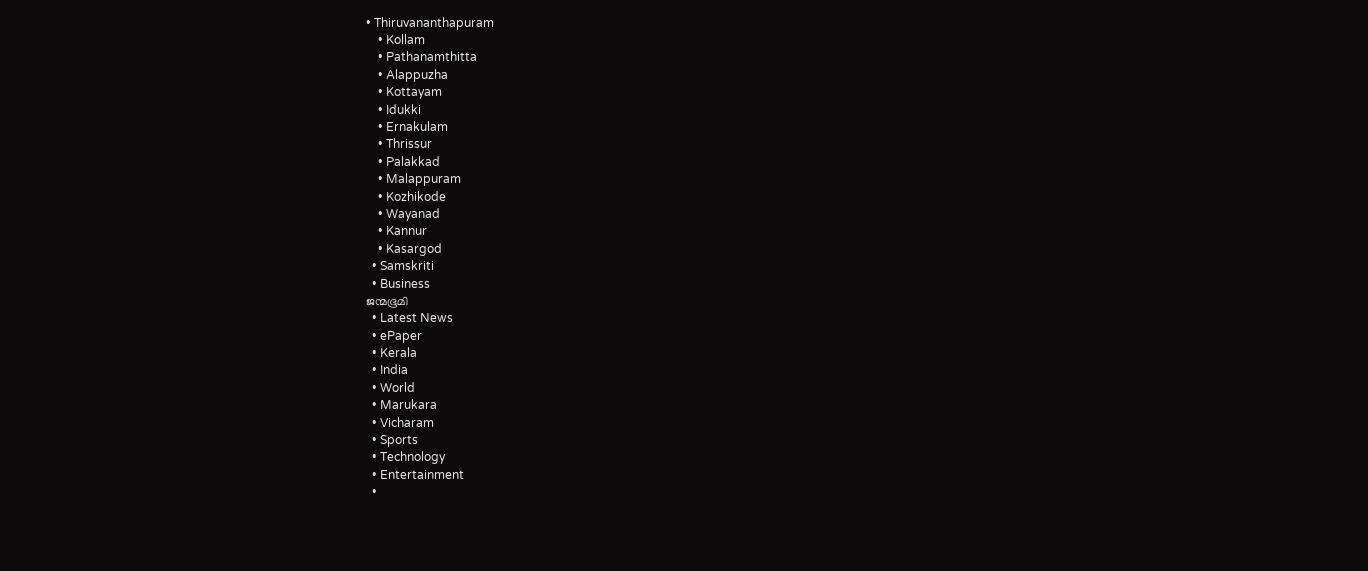• Thiruvananthapuram
    • Kollam
    • Pathanamthitta
    • Alappuzha
    • Kottayam
    • Idukki
    • Ernakulam
    • Thrissur
    • Palakkad
    • Malappuram
    • Kozhikode
    • Wayanad
    • Kannur
    • Kasargod
  • Samskriti
  • Business
ജന്മഭൂമി
  • Latest News
  • ePaper
  • Kerala
  • India
  • World
  • Marukara
  • Vicharam
  • Sports
  • Technology
  • Entertainment
  •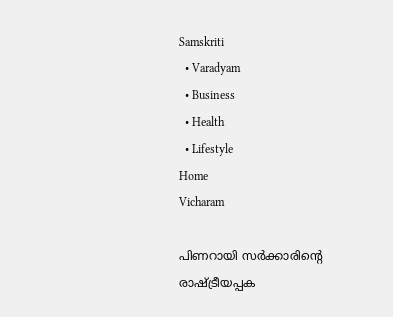Samskriti
  • Varadyam
  • Business
  • Health
  • Lifestyle
Home
Vicharam

പിണറായി സര്‍ക്കാരിന്റെ രാഷ്‌ട്രീയപ്പക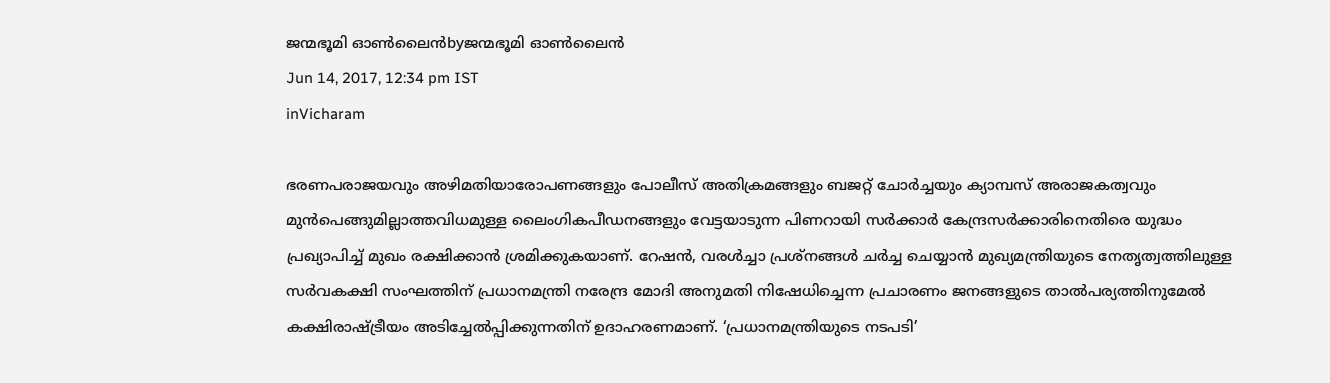ജന്മഭൂമി ഓണ്‍ലൈന്‍byജന്മഭൂമി ഓണ്‍ലൈന്‍
Jun 14, 2017, 12:34 pm IST
inVicharam

ഭരണപരാജയവും അഴിമതിയാരോപണങ്ങളും പോലീസ് അതിക്രമങ്ങളും ബജറ്റ് ചോര്‍ച്ചയും ക്യാമ്പസ് അരാജകത്വവും മുന്‍പെങ്ങുമില്ലാത്തവിധമുള്ള ലൈംഗികപീഡനങ്ങളും വേട്ടയാടുന്ന പിണറായി സര്‍ക്കാര്‍ കേന്ദ്രസര്‍ക്കാരിനെതിരെ യുദ്ധം പ്രഖ്യാപിച്ച് മുഖം രക്ഷിക്കാന്‍ ശ്രമിക്കുകയാണ്. റേഷന്‍, വരള്‍ച്ചാ പ്രശ്‌നങ്ങള്‍ ചര്‍ച്ച ചെയ്യാന്‍ മുഖ്യമന്ത്രിയുടെ നേതൃത്വത്തിലുള്ള സര്‍വകക്ഷി സംഘത്തിന് പ്രധാനമന്ത്രി നരേന്ദ്ര മോദി അനുമതി നിഷേധിച്ചെന്ന പ്രചാരണം ജനങ്ങളുടെ താല്‍പര്യത്തിനുമേല്‍ കക്ഷിരാഷ്‌ട്രീയം അടിച്ചേല്‍പ്പിക്കുന്നതിന് ഉദാഹരണമാണ്. ‘പ്രധാനമന്ത്രിയുടെ നടപടി’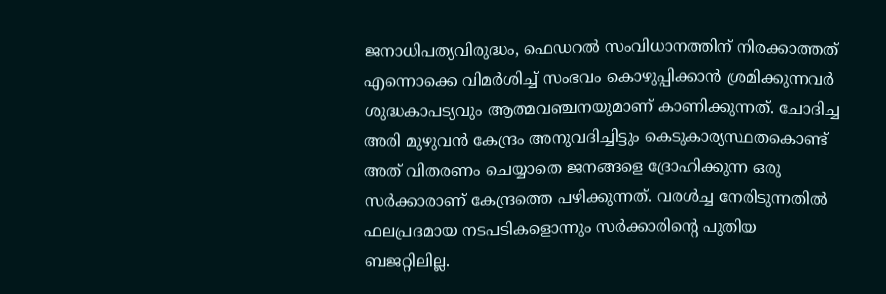ജനാധിപത്യവിരുദ്ധം, ഫെഡറല്‍ സംവിധാനത്തിന് നിരക്കാത്തത് എന്നൊക്കെ വിമര്‍ശിച്ച് സംഭവം കൊഴുപ്പിക്കാന്‍ ശ്രമിക്കുന്നവര്‍ ശുദ്ധകാപട്യവും ആത്മവഞ്ചനയുമാണ് കാണിക്കുന്നത്. ചോദിച്ച അരി മുഴുവന്‍ കേന്ദ്രം അനുവദിച്ചിട്ടും കെടുകാര്യസ്ഥതകൊണ്ട് അത് വിതരണം ചെയ്യാതെ ജനങ്ങളെ ദ്രോഹിക്കുന്ന ഒരു സര്‍ക്കാരാണ് കേന്ദ്രത്തെ പഴിക്കുന്നത്. വരള്‍ച്ച നേരിടുന്നതില്‍ ഫലപ്രദമായ നടപടികളൊന്നും സര്‍ക്കാരിന്റെ പുതിയ ബജറ്റിലില്ല.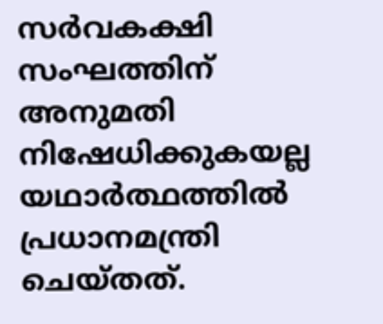സര്‍വകക്ഷി സംഘത്തിന് അനുമതി നിഷേധിക്കുകയല്ല യഥാര്‍ത്ഥത്തില്‍ പ്രധാനമന്ത്രി ചെയ്തത്.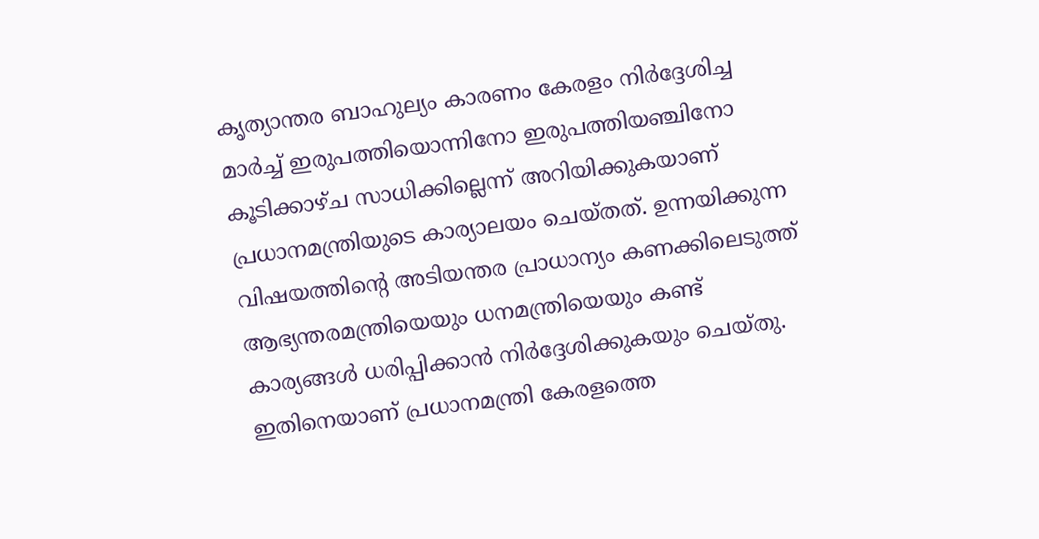കൃത്യാന്തര ബാഹുല്യം കാരണം കേരളം നിര്‍ദ്ദേശിച്ച മാര്‍ച്ച് ഇരുപത്തിയൊന്നിനോ ഇരുപത്തിയഞ്ചിനോ കൂടിക്കാഴ്ച സാധിക്കില്ലെന്ന് അറിയിക്കുകയാണ് പ്രധാനമന്ത്രിയുടെ കാര്യാലയം ചെയ്തത്. ഉന്നയിക്കുന്ന വിഷയത്തിന്റെ അടിയന്തര പ്രാധാന്യം കണക്കിലെടുത്ത് ആഭ്യന്തരമന്ത്രിയെയും ധനമന്ത്രിയെയും കണ്ട് കാര്യങ്ങള്‍ ധരിപ്പിക്കാന്‍ നിര്‍ദ്ദേശിക്കുകയും ചെയ്തു. ഇതിനെയാണ് പ്രധാനമന്ത്രി കേരളത്തെ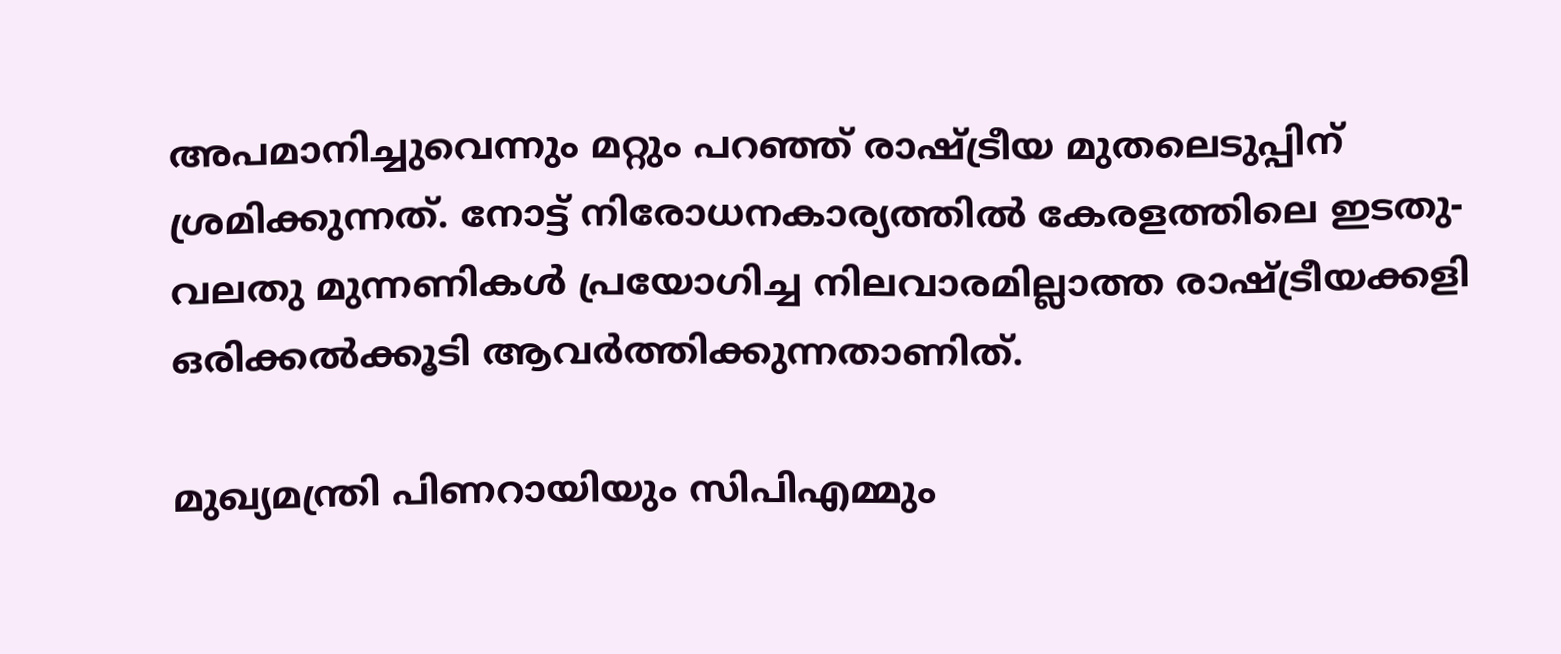അപമാനിച്ചുവെന്നും മറ്റും പറഞ്ഞ് രാഷ്‌ട്രീയ മുതലെടുപ്പിന് ശ്രമിക്കുന്നത്. നോട്ട് നിരോധനകാര്യത്തില്‍ കേരളത്തിലെ ഇടതു-വലതു മുന്നണികള്‍ പ്രയോഗിച്ച നിലവാരമില്ലാത്ത രാഷ്‌ട്രീയക്കളി ഒരിക്കല്‍ക്കൂടി ആവര്‍ത്തിക്കുന്നതാണിത്.

മുഖ്യമന്ത്രി പിണറായിയും സിപിഎമ്മും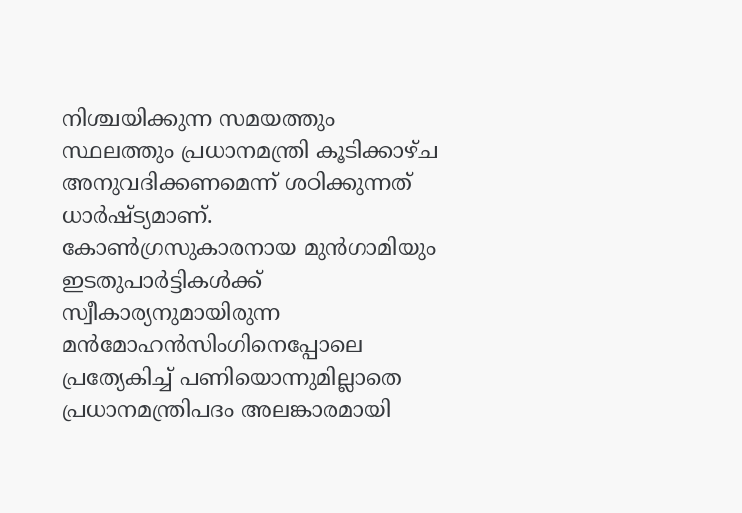നിശ്ചയിക്കുന്ന സമയത്തും സ്ഥലത്തും പ്രധാനമന്ത്രി കൂടിക്കാഴ്ച അനുവദിക്കണമെന്ന് ശഠിക്കുന്നത് ധാര്‍ഷ്ട്യമാണ്. കോണ്‍ഗ്രസുകാരനായ മുന്‍ഗാമിയും ഇടതുപാര്‍ട്ടികള്‍ക്ക് സ്വീകാര്യനുമായിരുന്ന മന്‍മോഹന്‍സിംഗിനെപ്പോലെ പ്രത്യേകിച്ച് പണിയൊന്നുമില്ലാതെ പ്രധാനമന്ത്രിപദം അലങ്കാരമായി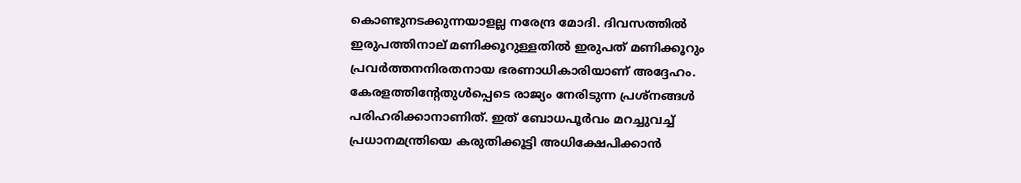കൊണ്ടുനടക്കുന്നയാളല്ല നരേന്ദ്ര മോദി. ദിവസത്തില്‍ ഇരുപത്തിനാല് മണിക്കൂറുള്ളതില്‍ ഇരുപത് മണിക്കൂറും പ്രവര്‍ത്തനനിരതനായ ഭരണാധികാരിയാണ് അദ്ദേഹം. കേരളത്തിന്റേതുള്‍പ്പെടെ രാജ്യം നേരിടുന്ന പ്രശ്‌നങ്ങള്‍ പരിഹരിക്കാനാണിത്. ഇത് ബോധപൂര്‍വം മറച്ചുവച്ച് പ്രധാനമന്ത്രിയെ കരുതിക്കൂട്ടി അധിക്ഷേപിക്കാന്‍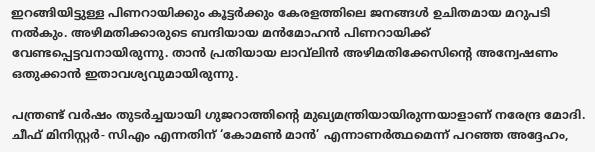ഇറങ്ങിയിട്ടുള്ള പിണറായിക്കും കൂട്ടര്‍ക്കും കേരളത്തിലെ ജനങ്ങള്‍ ഉചിതമായ മറുപടി നല്‍കും. അഴിമതിക്കാരുടെ ബന്ദിയായ മന്‍മോഹന്‍ പിണറായിക്ക് വേണ്ടപ്പെട്ടവനായിരുന്നു. താന്‍ പ്രതിയായ ലാവ്‌ലിന്‍ അഴിമതിക്കേസിന്റെ അന്വേഷണം ഒതുക്കാന്‍ ഇതാവശ്യവുമായിരുന്നു.

പന്ത്രണ്ട് വര്‍ഷം തുടര്‍ച്ചയായി ഗുജറാത്തിന്റെ മുഖ്യമന്ത്രിയായിരുന്നയാളാണ് നരേന്ദ്ര മോദി. ചീഫ് മിനിസ്റ്റര്‍- സിഎം എന്നതിന് ‘കോമണ്‍ മാന്‍’ എന്നാണര്‍ത്ഥമെന്ന് പറഞ്ഞ അദ്ദേഹം,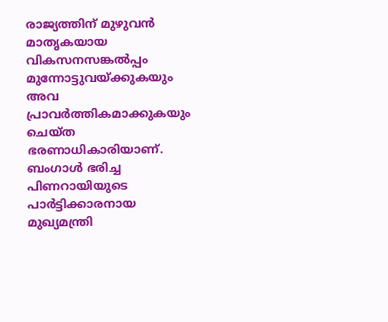രാജ്യത്തിന് മുഴുവന്‍ മാതൃകയായ വികസനസങ്കല്‍പ്പം മുന്നോട്ടുവയ്‌ക്കുകയും അവ പ്രാവര്‍ത്തികമാക്കുകയും ചെയ്ത ഭരണാധികാരിയാണ്. ബംഗാള്‍ ഭരിച്ച പിണറായിയുടെ പാര്‍ട്ടിക്കാരനായ മുഖ്യമന്ത്രി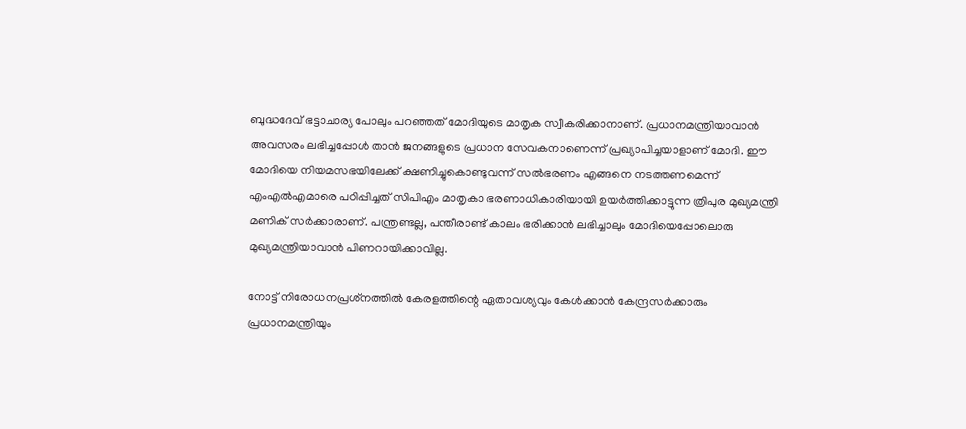ബുദ്ധദേവ് ഭട്ടാചാര്യ പോലും പറഞ്ഞത് മോദിയുടെ മാതൃക സ്വീകരിക്കാനാണ്. പ്രധാനമന്ത്രിയാവാന്‍ അവസരം ലഭിച്ചപ്പോള്‍ താന്‍ ജനങ്ങളുടെ പ്രധാന സേവകനാണെന്ന് പ്രഖ്യാപിച്ചയാളാണ് മോദി. ഈ മോദിയെ നിയമസഭയിലേക്ക് ക്ഷണിച്ചുകൊണ്ടുവന്ന് സല്‍ഭരണം എങ്ങനെ നടത്തണമെന്ന് എംഎല്‍എമാരെ പഠിപ്പിച്ചത് സിപിഎം മാതൃകാ ഭരണാധികാരിയായി ഉയര്‍ത്തിക്കാട്ടുന്ന ത്രിപുര മുഖ്യമന്ത്രി മണിക് സര്‍ക്കാരാണ്. പന്ത്രണ്ടല്ല, പന്തീരാണ്ട് കാലം ഭരിക്കാന്‍ ലഭിച്ചാലും മോദിയെപ്പോലൊരു മുഖ്യമന്ത്രിയാവാന്‍ പിണറായിക്കാവില്ല.

നോട്ട് നിരോധനപ്രശ്‌നത്തില്‍ കേരളത്തിന്റെ ഏതാവശ്യവും കേള്‍ക്കാന്‍ കേന്ദ്രസര്‍ക്കാരും പ്രധാനമന്ത്രിയും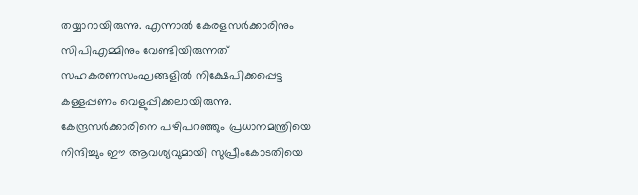തയ്യാറായിരുന്നു. എന്നാല്‍ കേരളസര്‍ക്കാരിനും സിപിഎമ്മിനും വേണ്ടിയിരുന്നത് സഹകരണസംഘങ്ങളില്‍ നിക്ഷേപിക്കപ്പെട്ട കള്ളപ്പണം വെളുപ്പിക്കലായിരുന്നു. കേന്ദ്രസര്‍ക്കാരിനെ പഴിപറഞ്ഞും പ്രധാനമന്ത്രിയെ നിന്ദിച്ചും ഈ ആവശ്യവുമായി സുപ്രീംകോടതിയെ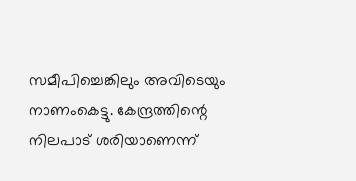സമീപിച്ചെങ്കിലും അവിടെയും നാണംകെട്ടു. കേന്ദ്രത്തിന്റെ നിലപാട് ശരിയാണെന്ന്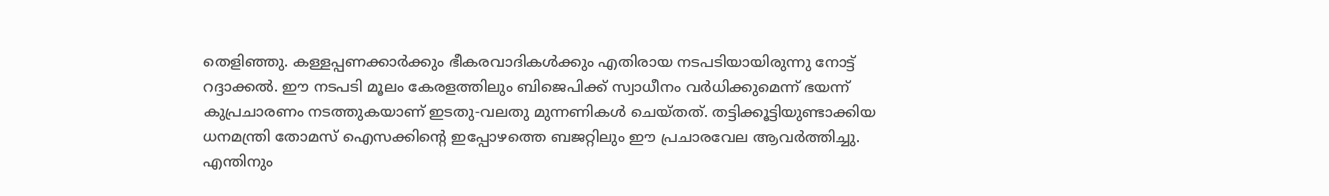തെളിഞ്ഞു. കള്ളപ്പണക്കാര്‍ക്കും ഭീകരവാദികള്‍ക്കും എതിരായ നടപടിയായിരുന്നു നോട്ട് റദ്ദാക്കല്‍. ഈ നടപടി മൂലം കേരളത്തിലും ബിജെപിക്ക് സ്വാധീനം വര്‍ധിക്കുമെന്ന് ഭയന്ന് കുപ്രചാരണം നടത്തുകയാണ് ഇടതു-വലതു മുന്നണികള്‍ ചെയ്തത്. തട്ടിക്കൂട്ടിയുണ്ടാക്കിയ ധനമന്ത്രി തോമസ് ഐസക്കിന്റെ ഇപ്പോഴത്തെ ബജറ്റിലും ഈ പ്രചാരവേല ആവര്‍ത്തിച്ചു. എന്തിനും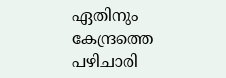ഏതിനും കേന്ദ്രത്തെ പഴിചാരി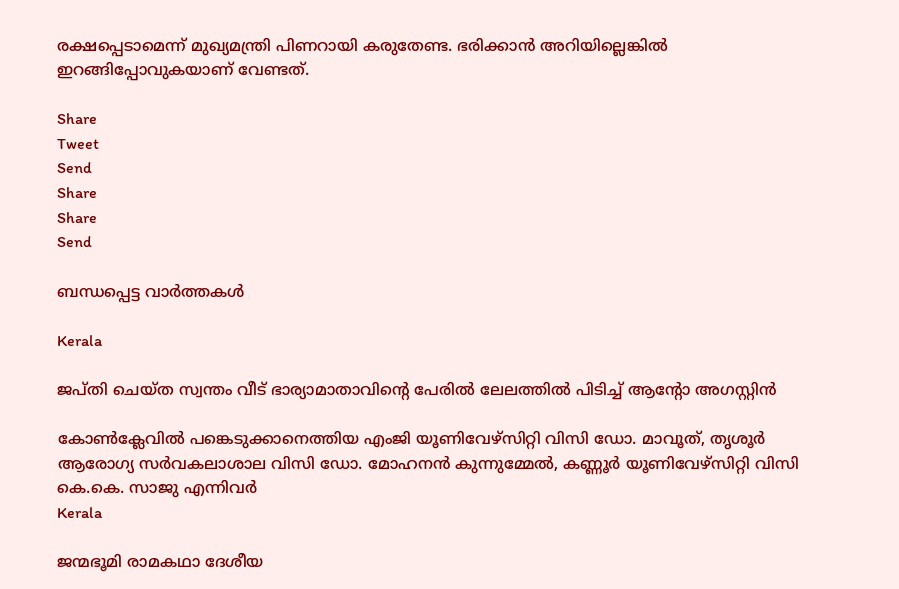രക്ഷപ്പെടാമെന്ന് മുഖ്യമന്ത്രി പിണറായി കരുതേണ്ട. ഭരിക്കാന്‍ അറിയില്ലെങ്കില്‍ ഇറങ്ങിപ്പോവുകയാണ് വേണ്ടത്.

Share
Tweet
Send
Share
Share
Send

ബന്ധപ്പെട്ട വാര്‍ത്തകള്‍

Kerala

ജപ്തി ചെയ്ത സ്വന്തം വീട് ഭാര്യാമാതാവിന്റെ പേരിൽ ലേലത്തിൽ പിടിച്ച് ആന്റോ അഗസ്റ്റിൻ

കോണ്‍ക്ലേവില്‍ പങ്കെടുക്കാനെത്തിയ എംജി യൂണിവേഴ്‌സിറ്റി വിസി ഡോ. മാവൂത്, തൃശൂര്‍ ആരോഗ്യ സര്‍വകലാശാല വിസി ഡോ. മോഹനന്‍ കുന്നുമ്മേല്‍, കണ്ണൂര്‍ യൂണിവേഴ്‌സിറ്റി വിസി കെ.കെ. സാജു എന്നിവര്‍
Kerala

ജന്മഭൂമി രാമകഥാ ദേശീയ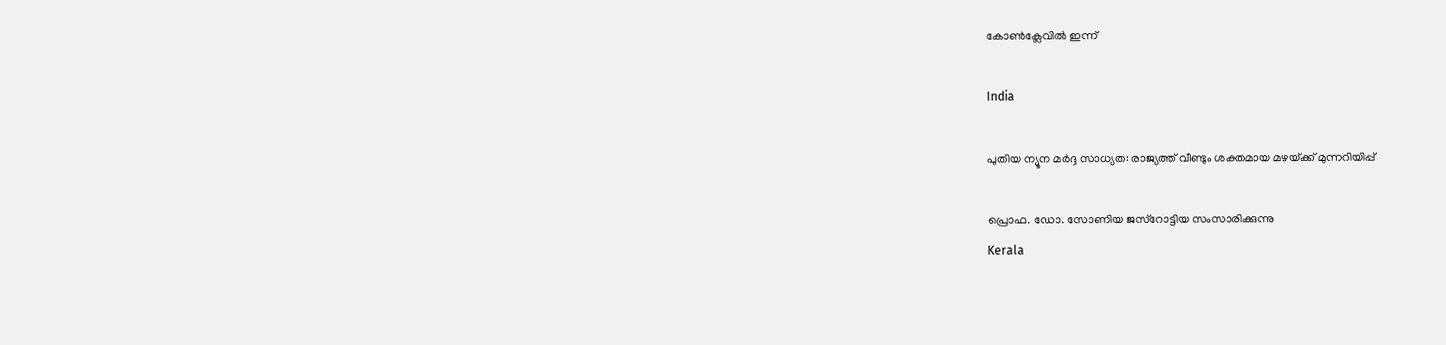കോണ്‍ക്ലേവില്‍ ഇന്ന്

India

പുതിയ ന്യൂന മർദ്ദ സാധ്യത: രാജ്യത്ത് വീണ്ടും ശക്തമായ മഴയ്‌ക്ക് മുന്നറിയിപ്പ്

പ്രൊഫ. ഡോ. സോണിയ ജസ്‌റോട്ടിയ സംസാരിക്കുന്നു
Kerala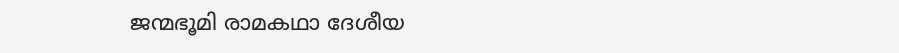ജന്മഭൂമി രാമകഥാ ദേശീയ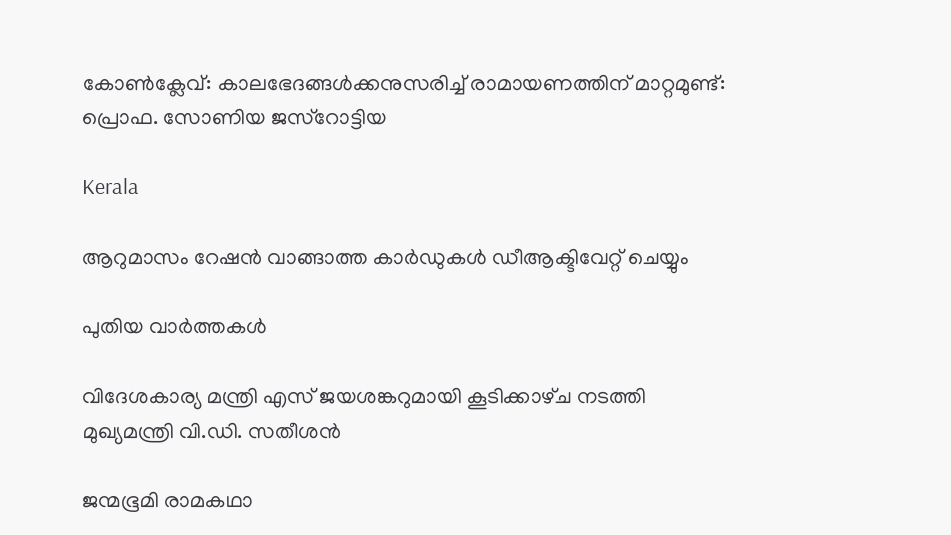കോണ്‍ക്ലേവ്: കാലഭേദങ്ങള്‍ക്കനുസരിച്ച് രാമായണത്തിന് മാറ്റമുണ്ട്: പ്രൊഫ. സോണിയ ജസ്‌റോട്ടിയ

Kerala

ആറുമാസം റേഷന്‍ വാങ്ങാത്ത കാര്‍ഡുകള്‍ ഡീആക്ടിവേറ്റ് ചെയ്യും

പുതിയ വാര്‍ത്തകള്‍

വിദേശകാര്യ മന്ത്രി എസ് ജയശങ്കറുമായി കൂടിക്കാഴ്‌ച നടത്തി മുഖ്യമന്ത്രി വി.ഡി. സതീശൻ

ജന്മഭൂമി രാമകഥാ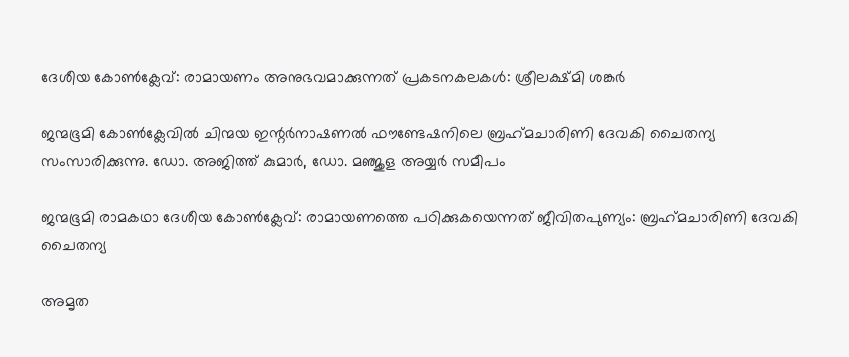ദേശീയ കോണ്‍ക്ലേവ്: രാമായണം അനുഭവമാക്കുന്നത് പ്രകടനകലകള്‍: ശ്രീലക്ഷ്മി ശങ്കര്‍

ജന്മഭൂമി കോണ്‍ക്ലേവില്‍ ചിന്മയ ഇന്റര്‍നാഷണല്‍ ഫൗണ്ടേഷനിലെ ബ്രഹ്‌മചാരിണി ദേവകി ചൈതന്യ സംസാരിക്കുന്നു. ഡോ. അജിത്ത് കുമാര്‍, ഡോ. മഞ്ജുള അയ്യര്‍ സമീപം

ജന്മഭൂമി രാമകഥാ ദേശീയ കോണ്‍ക്ലേവ്: രാമായണത്തെ പഠിക്കുകയെന്നത് ജീവിതപുണ്യം: ബ്രഹ്‌മചാരിണി ദേവകി ചൈതന്യ

അമൃത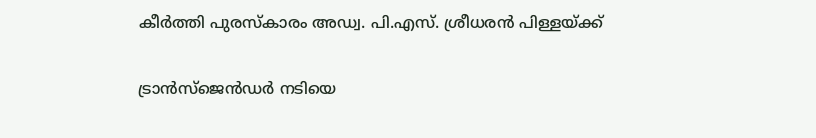കീര്‍ത്തി പുരസ്‌കാരം അഡ്വ. പി.എസ്. ശ്രീധരന്‍ പിള്ളയ്‌ക്ക്

ട്രാൻസ്ജെൻഡർ നടിയെ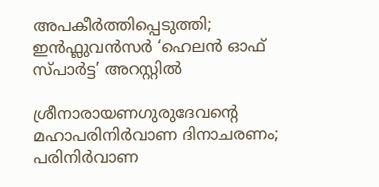അപകീർത്തിപ്പെടുത്തി; ഇൻഫ്ലുവൻസർ ‘ഹെലൻ ഓഫ് സ്പാർട്ട’ അറസ്റ്റിൽ

ശ്രീനാരായണഗുരുദേവന്റെ മഹാപരിനിര്‍വാണ ദിനാചരണം; പരിനിര്‍വാണ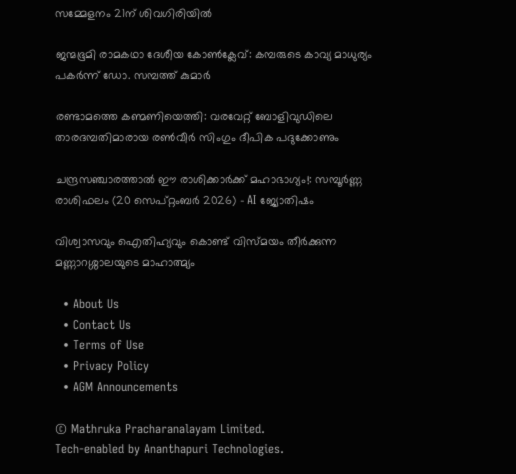സമ്മേളനം 21ന് ശിവഗിരിയില്‍

ജന്മഭൂമി രാമകഥാ ദേശീയ കോണ്‍ക്ലേവ്: കമ്പരുടെ കാവ്യ മാധുര്യം പകര്‍ന്ന് ഡോ. സമ്പത്ത് കുമാര്‍

രണ്ടാമത്തെ കണ്മണിയെത്തി: വരവേറ്റ് ബോളിവുഡിലെ താരദമ്പതിമാരായ രൺവീർ സിംഗും ദീപിക പദുക്കോണും

ചന്ദ്രസഞ്ചാരത്താൽ ഈ രാശിക്കാർക്ക് മഹാഭാഗ്യം!: സമ്പൂർണ്ണ രാശിഫലം (20 സെപ്റ്റംബർ 2026) – AI ജ്യോതിഷം

വിശ്വാസവും ഐതിഹ്യവും കൊണ്ട് വിസ്മയം തീർക്കുന്ന മണ്ണാറശ്ശാലയുടെ മാഹാത്മ്യം

  • About Us
  • Contact Us
  • Terms of Use
  • Privacy Policy
  • AGM Announcements

© Mathruka Pracharanalayam Limited.
Tech-enabled by Ananthapuri Technologies.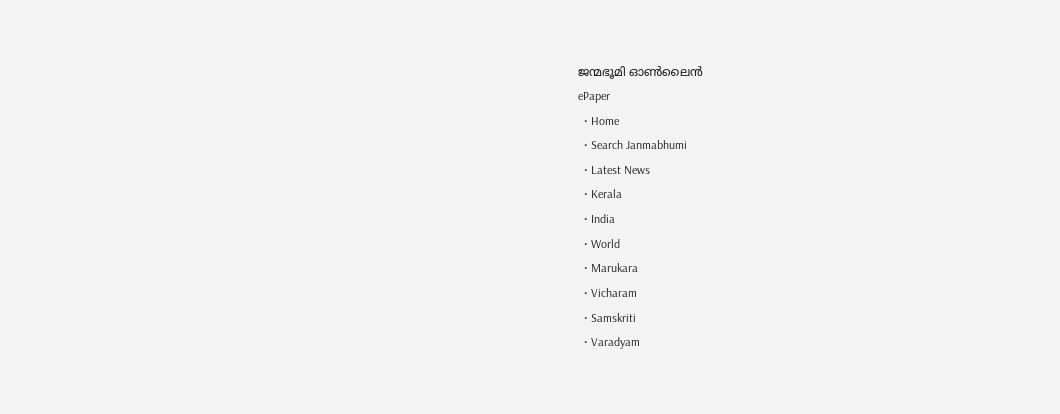ജന്മഭൂമി ഓണ്‍ലൈന്‍
ePaper
  • Home
  • Search Janmabhumi
  • Latest News
  • Kerala
  • India
  • World
  • Marukara
  • Vicharam
  • Samskriti
  • Varadyam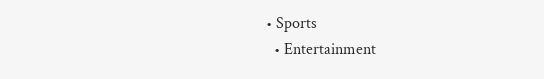• Sports
  • Entertainment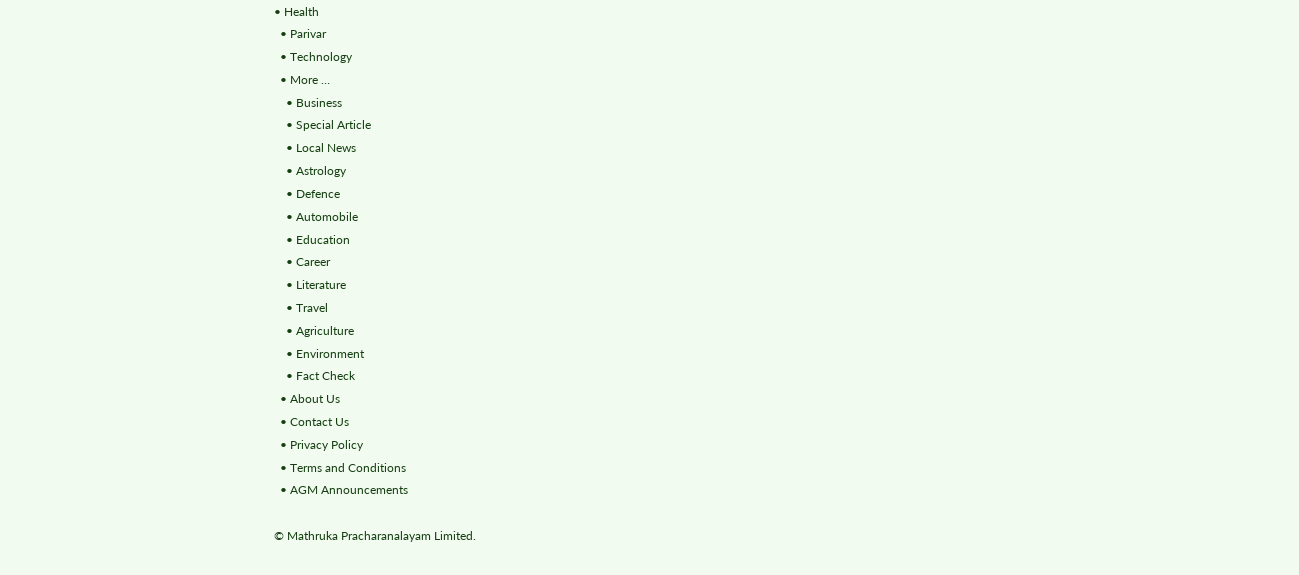• Health
  • Parivar
  • Technology
  • More …
    • Business
    • Special Article
    • Local News
    • Astrology
    • Defence
    • Automobile
    • Education
    • Career
    • Literature
    • Travel
    • Agriculture
    • Environment
    • Fact Check
  • About Us
  • Contact Us
  • Privacy Policy
  • Terms and Conditions
  • AGM Announcements

© Mathruka Pracharanalayam Limited.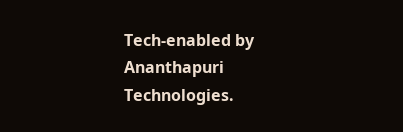Tech-enabled by Ananthapuri Technologies.